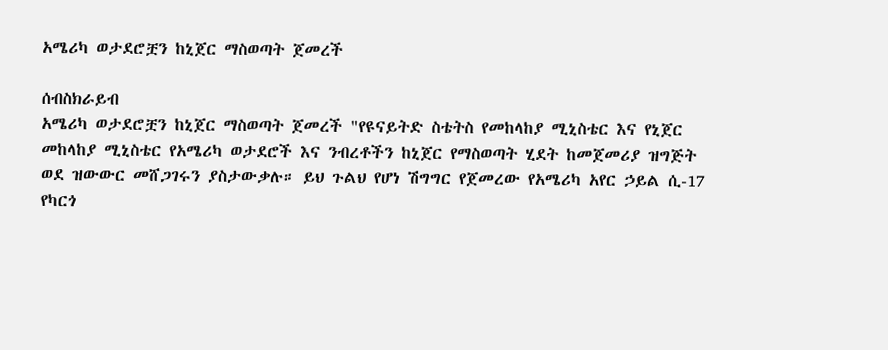አሜሪካ ወታደሮቿን ከኒጀር ማስወጣት ጀመረች

ሰብስክራይብ
አሜሪካ ወታደሮቿን ከኒጀር ማስወጣት ጀመረች "የዩናይትድ ስቴትስ የመከላከያ ሚኒስቴር እና የኒጀር መከላከያ ሚኒስቴር የአሜሪካ ወታደሮች እና ንብረቶችን ከኒጀር የማስወጣት ሂደት ከመጀመሪያ ዝግጅት ወደ ዝውውር መሸጋገሩን ያስታውቃሉ። ይህ ጉልህ የሆነ ሽግግር የጀመረው የአሜሪካ አየር ኃይል ሲ-17 የካርጎ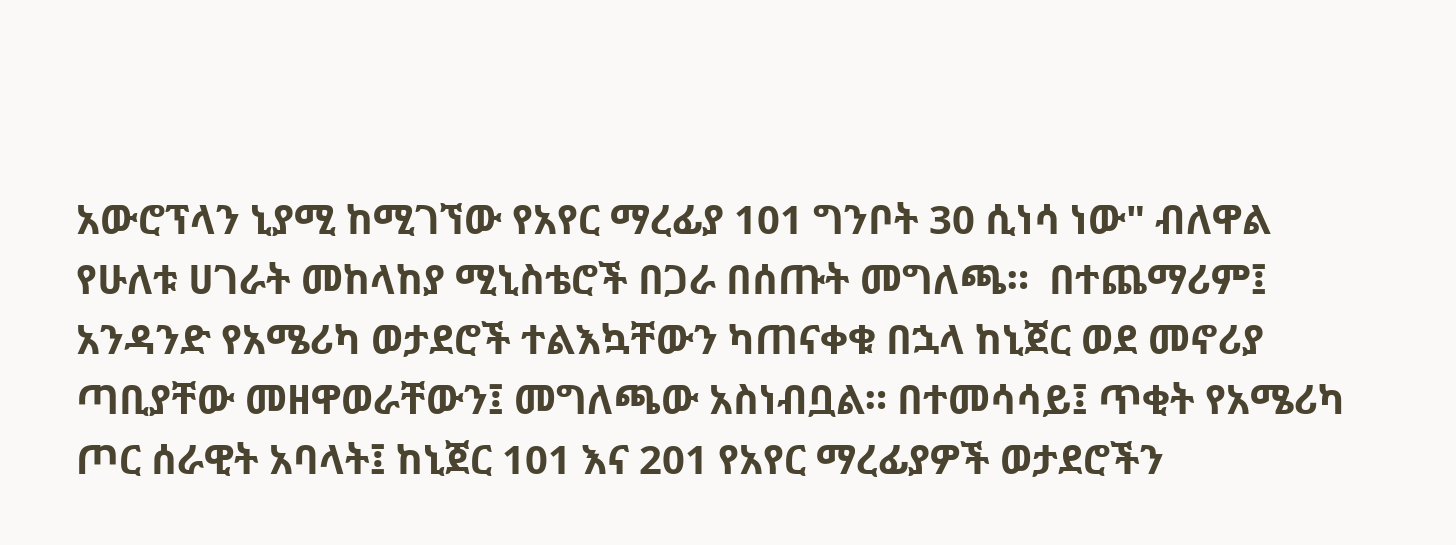አውሮፕላን ኒያሚ ከሚገኘው የአየር ማረፊያ 101 ግንቦት 30 ሲነሳ ነው" ብለዋል የሁለቱ ሀገራት መከላከያ ሚኒስቴሮች በጋራ በሰጡት መግለጫ።  በተጨማሪም፤ አንዳንድ የአሜሪካ ወታደሮች ተልእኳቸውን ካጠናቀቁ በኋላ ከኒጀር ወደ መኖሪያ ጣቢያቸው መዘዋወራቸውን፤ መግለጫው አስነብቧል። በተመሳሳይ፤ ጥቂት የአሜሪካ ጦር ሰራዊት አባላት፤ ከኒጀር 101 እና 201 የአየር ማረፊያዎች ወታደሮችን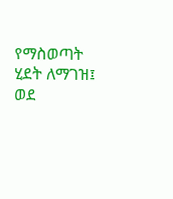የማስወጣት ሂደት ለማገዝ፤ ወደ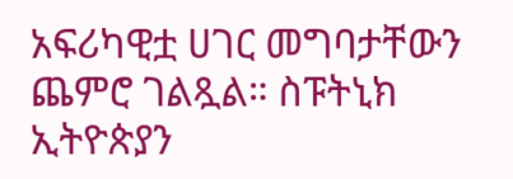አፍሪካዊቷ ሀገር መግባታቸውን ጨምሮ ገልጿል። ስፑትኒክ ኢትዮጵያን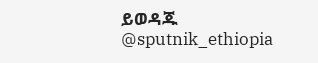ይወዳጁ @sputnik_ethiopia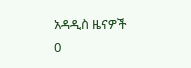አዳዲስ ዜናዎች
0